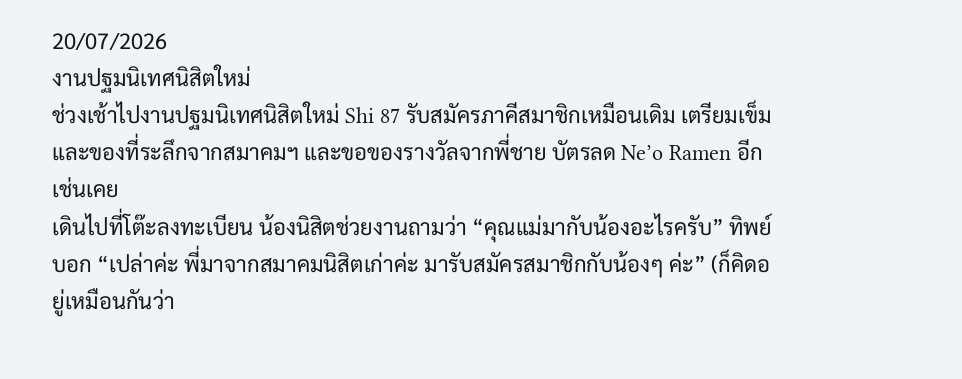20/07/2026
งานปฐมนิเทศนิสิตใหม่
ช่วงเช้าไปงานปฐมนิเทศนิสิตใหม่ Shi 87 รับสมัครภาคีสมาชิกเหมือนเดิม เตรียมเข็มและของที่ระลึกจากสมาคมฯ และขอของรางวัลจากพี่ชาย บัตรลด Ne’o Ramen อีกเช่นเคย
เดินไปที่โต๊ะลงทะเบียน น้องนิสิตช่วยงานถามว่า “คุณแม่มากับน้องอะไรครับ” ทิพย์บอก “เปล่าค่ะ พี่มาจากสมาคมนิสิตเก่าค่ะ มารับสมัครสมาชิกกับน้องๆ ค่ะ” (ก็คิดอยู่เหมือนกันว่า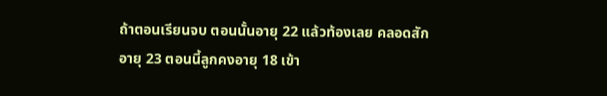ถ้าตอนเรียนจบ ตอนนั้นอายุ 22 แล้วท้องเลย คลอดสักอายุ 23 ตอนนี้ลูกคงอายุ 18 เข้า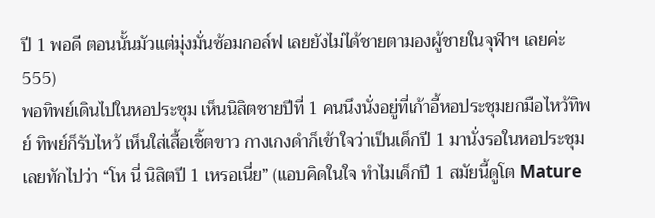ปี 1 พอดี ตอนนั้นมัวแต่มุ่งมั่นซ้อมกอล์ฟ เลยยังไม่ได้ชายตามองผู้ชายในจุฬาฯ เลยค่ะ 555)
พอทิพย์เดินไปในหอประชุม เห็นนิสิตชายปีที่ 1 คนนึงนั่งอยู่ที่เก้าอี้หอประชุมยกมือไหว้ทิพย์ ทิพย์ก็รับไหว้ เห็นใส่เสื้อเชิ้ตขาว กางเกงดำก็เข้าใจว่าเป็นเด็กปี 1 มานั่งรอในหอประชุม เลยทักไปว่า “โห นี่ นิสิตปี 1 เหรอเนี่ย” (แอบคิดในใจ ทำไมเด็กปี 1 สมัยนี้ดูโต Mature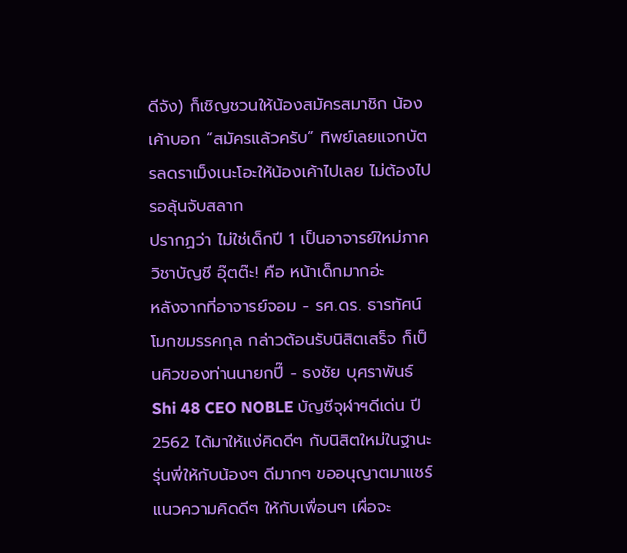ดีจัง) ก็เชิญชวนให้น้องสมัครสมาชิก น้องเค้าบอก “สมัครแล้วครับ” ทิพย์เลยแจกบัตรลดราเม็งเนะโอะให้น้องเค้าไปเลย ไม่ต้องไปรอลุ้นจับสลาก
ปรากฏว่า ไม่ใช่เด็กปี 1 เป็นอาจารย์ใหม่ภาควิชาบัญชี อุ๊ตต๊ะ! คือ หน้าเด็กมากอ่ะ
หลังจากที่อาจารย์จอม - รศ.ดร. ธารทัศน์ โมกขมรรคกุล กล่าวต้อนรับนิสิตเสร็จ ก็เป็นคิวของท่านนายกปี๊ - ธงชัย บุศราพันธ์ Shi 48 CEO NOBLE บัญชีจุฬาฯดีเด่น ปี 2562 ได้มาให้แง่คิดดีๆ กับนิสิตใหม่ในฐานะรุ่นพี่ให้กับน้องๆ ดีมากๆ ขออนุญาตมาแชร์แนวความคิดดีๆ ให้กับเพื่อนๆ เผื่อจะ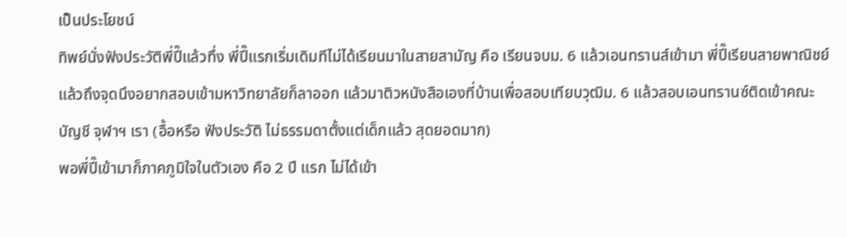เป็นประโยชน์
ทิพย์นั่งฟังประวัติพี่ปี๊แล้วทึ่ง พี่ปี๊แรกเริ่มเดิมทีไม่ได้เรียนมาในสายสามัญ คือ เรียนจบม. 6 แล้วเอนทรานส์เข้ามา พี่ปี๊เรียนสายพาณิชย์ แล้วถึงจุดนึงอยากสอบเข้ามหาวิทยาลัยก็ลาออก แล้วมาติวหนังสือเองที่บ้านเพื่อสอบเทียบวุฒิม. 6 แล้วสอบเอนทรานซ์ติดเข้าคณะบัญชี จุฬาฯ เรา (อื้อหรือ ฟังประวัติ ไม่ธรรมดาตั้งแต่เด็กแล้ว สุดยอดมาก)
พอพี่ปี๊เข้ามาก็ภาคภูมิใจในตัวเอง คือ 2 ปี แรก ไม่ได้เข้า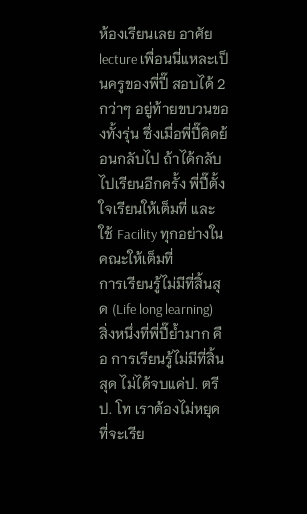ห้องเรียนเลย อาศัย lecture เพื่อนนี่แหละเป็นครูของพี่ปี๊ สอบได้ 2 กว่าๆ อยู่ท้ายขบวนของทั้งรุ่น ซึ่งเมื่อพี่ปี๊คิดย้อนกลับไป ถ้าได้กลับไปเรียนอีกครั้ง พี่ปี๊ตั้งใจเรียนให้เต็มที่ และใช้ Facility ทุกอย่างในคณะให้เต็มที่
การเรียนรู้ไม่มีที่สิ้นสุด (Life long learning)
สิ่งหนึ่งที่พี่ปี๊ย้ำมาก คือ การเรียนรู้ไม่มีที่สิ้นสุด ไม่ได้จบแค่ป. ตรี ป. โท เราต้องไม่หยุดที่จะเรีย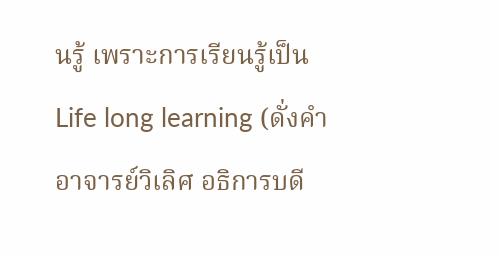นรู้ เพราะการเรียนรู้เป็น Life long learning (ดั่งคำอาจารย์วิเลิศ อธิการบดี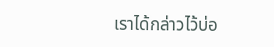เราได้กล่าวไว้บ่อ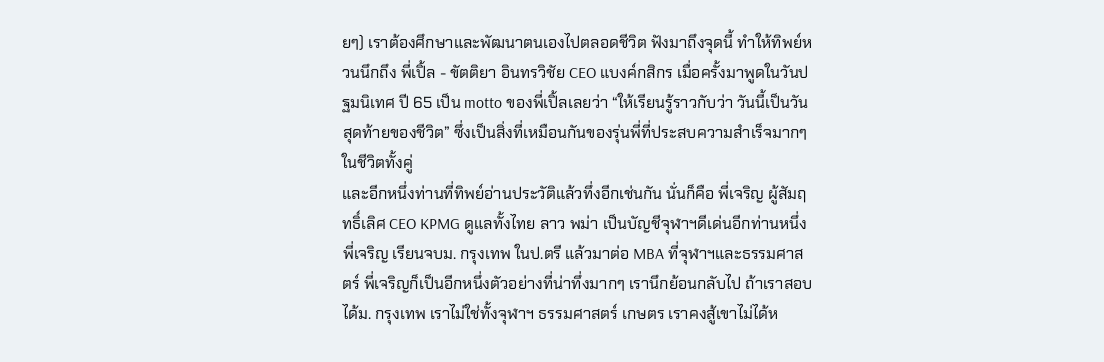ยๆ) เราต้องศึกษาและพัฒนาตนเองไปตลอดชีวิต ฟังมาถึงจุดนี้ ทำให้ทิพย์หวนนึกถึง พี่เปิ้ล - ขัตติยา อินทรวิชัย CEO แบงค์กสิกร เมื่อครั้งมาพูดในวันปฐมนิเทศ ปี 65 เป็น motto ของพี่เปิ้ลเลยว่า “ให้เรียนรู้ราวกับว่า วันนี้เป็นวันสุดท้ายของชีวิต” ซึ่งเป็นสิ่งที่เหมือนกันของรุ่นพี่ที่ประสบความสำเร็จมากๆ ในชีวิตทั้งคู่
และอีกหนึ่งท่านที่ทิพย์อ่านประวัติแล้วทึ่งอีกเช่นกัน นั่นก็คือ พี่เจริญ ผู้สัมฤทธิ์เลิศ CEO KPMG ดูแลทั้งไทย ลาว พม่า เป็นบัญชีจุฬาฯดีเด่นอีกท่านหนึ่ง
พี่เจริญ เรียนจบม. กรุงเทพ ในป.ตรี แล้วมาต่อ MBA ที่จุฬาฯและธรรมศาสตร์ พี่เจริญก็เป็นอีกหนึ่งตัวอย่างที่น่าทึ่งมากๆ เรานึกย้อนกลับไป ถ้าเราสอบได้ม. กรุงเทพ เราไม่ใช่ทั้งจุฬาฯ ธรรมศาสตร์ เกษตร เราคงสู้เขาไม่ได้ห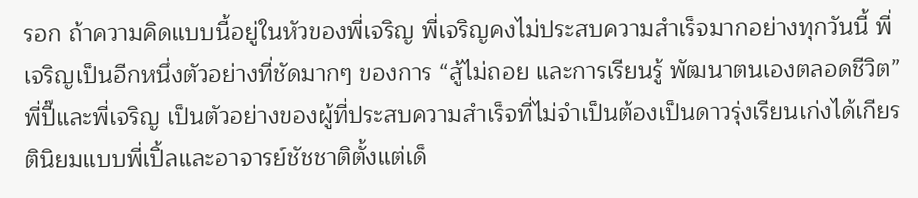รอก ถ้าความคิดแบบนี้อยู่ในหัวของพี่เจริญ พี่เจริญคงไม่ประสบความสำเร็จมากอย่างทุกวันนี้ พี่เจริญเป็นอีกหนึ่งตัวอย่างที่ชัดมากๆ ของการ “สู้ไม่ถอย และการเรียนรู้ พัฒนาตนเองตลอดชีวิต”
พี่ปี๊และพี่เจริญ เป็นตัวอย่างของผู้ที่ประสบความสำเร็จที่ไม่จำเป็นต้องเป็นดาวรุ่งเรียนเก่งได้เกียรตินิยมแบบพี่เปิ้ลและอาจารย์ชัชชาติตั้งแต่เด็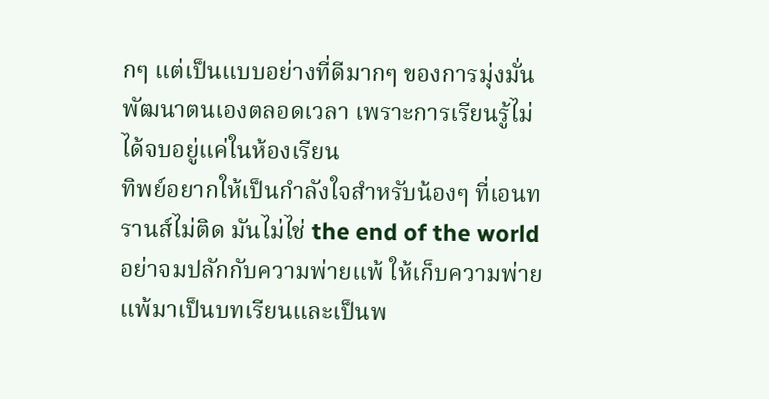กๆ แต่เป็นแบบอย่างที่ดีมากๆ ของการมุ่งมั่นพัฒนาตนเองตลอดเวลา เพราะการเรียนรู้ไม่ได้จบอยู่แค่ในห้องเรียน
ทิพย์อยากให้เป็นกำลังใจสำหรับน้องๆ ที่เอนทรานส์ไม่ติด มันไม่ไช่ the end of the world อย่าจมปลักกับความพ่ายแพ้ ให้เก็บความพ่ายแพ้มาเป็นบทเรียนและเป็นพ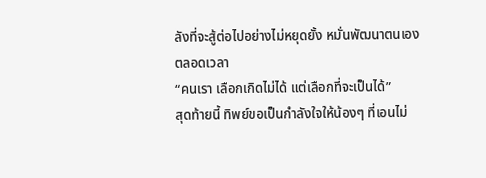ลังที่จะสู้ต่อไปอย่างไม่หยุดยั้ง หมั่นพัฒนาตนเองตลอดเวลา
“คนเรา เลือกเกิดไม่ได้ แต่เลือกที่จะเป็นได้”
สุดท้ายนี้ ทิพย์ขอเป็นกำลังใจให้น้องๆ ที่เอนไม่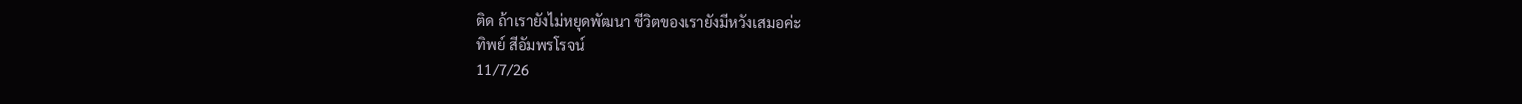ติด ถ้าเรายังไม่หยุดพัฒนา ชีวิตของเรายังมีหวังเสมอค่ะ
ทิพย์ สีอัมพรโรจน์
11/7/26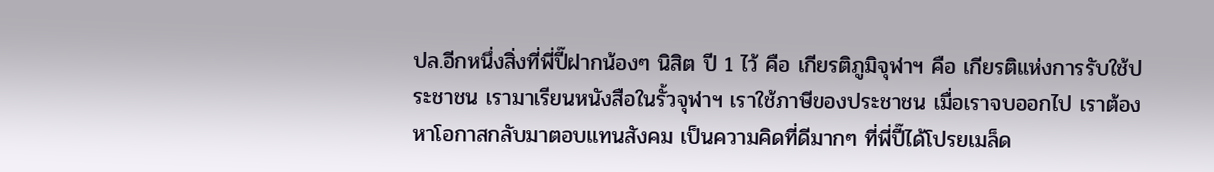ปล.อีกหนึ่งสิ่งที่พี่ปี๊ฝากน้องๆ นิสิต ปี 1 ไว้ คือ เกียรติภูมิจุฬาฯ คือ เกียรติแห่งการรับใช้ประชาชน เรามาเรียนหนังสือในรั้วจุฬาฯ เราใช้ภาษีของประชาชน เมื่อเราจบออกไป เราต้องหาโอกาสกลับมาตอบแทนสังคม เป็นความคิดที่ดีมากๆ ที่พี่ปี๊ได้โปรยเมล็ด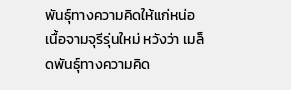พันธุ์ทางความคิดให้แก่หน่อเนื้อจามจุรีรุ่นใหม่ หวังว่า เมล็ดพันธุ์ทางความคิด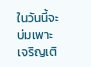ในวันนี้จะบ่มเพาะเจริญเติ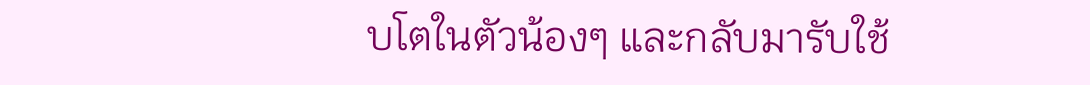บโตในตัวน้องๆ และกลับมารับใช้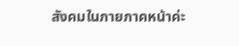สังคมในภายภาคหน้าค่ะ